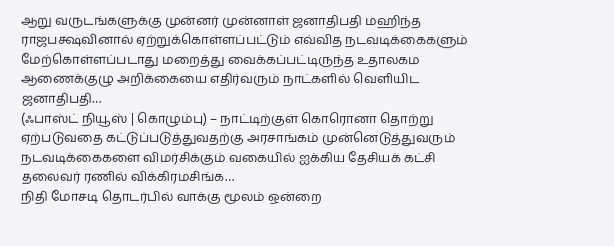ஆறு வருடங்களுக்கு முன்னர் முன்னாள் ஜனாதிபதி மஹிந்த ராஜபக்ஷவினால் ஏற்றுக்கொள்ளப்பட்டும் எவ்வித நடவடிக்கைகளும் மேற்கொள்ளப்படாது மறைத்து வைக்கப்பட்டிருந்த உதாலகம ஆணைக்குழு அறிக்கையை எதிர்வரும் நாட்களில் வெளியிட ஜனாதிபதி…
(ஃபாஸ்ட் நியூஸ் | கொழும்பு) – நாட்டிற்குள் கொரொனா தொற்று ஏற்படுவதை கட்டுப்படுத்துவதற்கு அரசாங்கம் முன்னெடுத்துவரும் நடவடிக்கைகளை விமர்சிக்கும் வகையில் ஐக்கிய தேசியக் கட்சி தலைவர் ரணில் விக்கிரமசிங்க…
நிதி மோசடி தொடர்பில் வாக்கு மூலம் ஒன்றை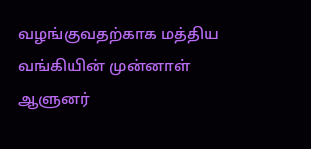வழங்குவதற்காக மத்திய வங்கியின் முன்னாள் ஆளுனர்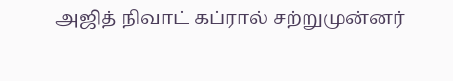அஜித் நிவாட் கப்ரால் சற்றுமுன்னர்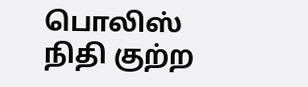பொலிஸ் நிதி குற்ற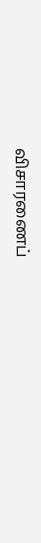விசாரணைப்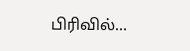பிரிவில்…